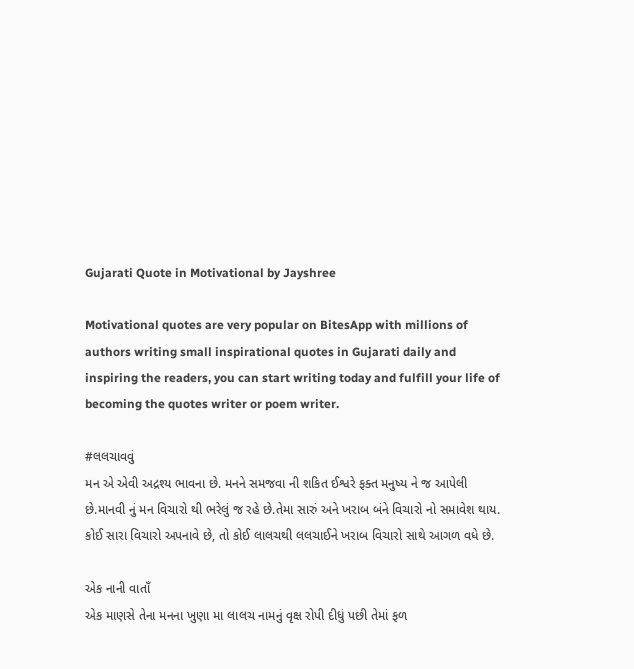Gujarati Quote in Motivational by Jayshree

Motivational quotes are very popular on BitesApp with millions of authors writing small inspirational quotes in Gujarati daily and inspiring the readers, you can start writing today and fulfill your life of becoming the quotes writer or poem writer.

#લલચાવવું
મન એ એવી અદ્રશ્ય ભાવના છે. મનને સમજવા ની શકિત ઈશ્વરે ફક્ત મનુષ્ય ને જ આપેલી છે.માનવી નું મન વિચારો થી ભરેલું જ રહે છે.તેમા સારું અને ખરાબ બંને વિચારો નો સમાવેશ થાય.
કોઈ સારા વિચારો અપનાવે છે, તો કોઈ લાલચથી લલચાઈને ખરાબ વિચારો સાથે આગળ વધે છે.

એક નાની વાતાઁ
એક માણસે તેના મનના ખુણા મા લાલચ નામનું વૃક્ષ રોપી દીધું પછી તેમાં ફળ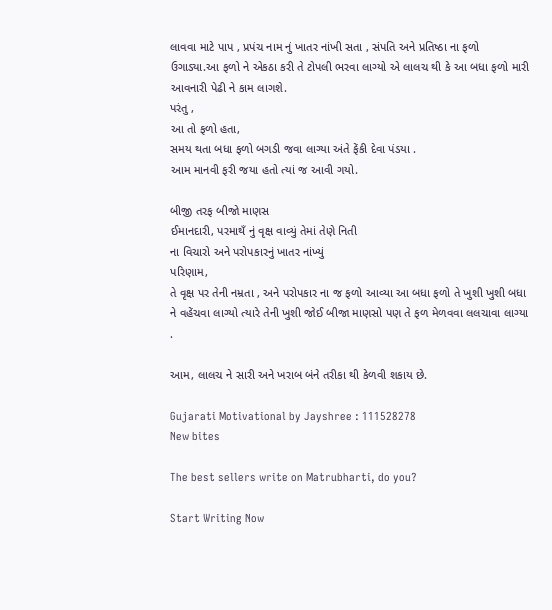લાવવા માટે પાપ , પ્રપંચ નામ નું ખાતર નાંખી સતા , સંપતિ અને પ્રતિષ્ઠા ના ફળો ઉગાડ્યા.આ ફળો ને એકઠા કરી તે ટોપલી ભરવા લાગ્યો એ લાલચ થી કે આ બધા ફળો મારી આવનારી પેઢી ને કામ લાગશે.
પરંતુ ,
આ તો ફળો હતા,
સમય થતા બધા ફળો બગડી જવા લાગ્યા અંતે ફેંકી દેવા પંડયા .
આમ માનવી ફરી જયા હતો ત્યાં જ આવી ગયો.

બીજી તરફ બીજો માણસ
ઈમાનદારી, પરમાથઁ નું વૃક્ષ વાવ્યું તેમાં તેણે નિતી
ના વિચારો અને પરોપકારનું ખાતર નાંખ્યું
પરિણામ,
તે વૃક્ષ પર તેની નમ્રતા , અને પરોપકાર ના જ ફળો આવ્યા આ બધા ફળો તે ખુશી ખુશી બધા ને વહેંચવા લાગ્યો ત્યારે તેની ખુશી જોઈ બીજા માણસો પણ તે ફળ મેળવવા લલચાવા લાગ્યા .

આમ, લાલચ ને સારી અને ખરાબ બંને તરીકા થી કેળવી શકાય છે.

Gujarati Motivational by Jayshree : 111528278
New bites

The best sellers write on Matrubharti, do you?

Start Writing Now